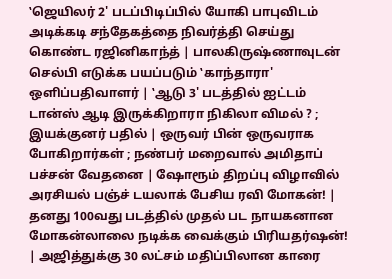‛ஜெயிலர் 2' படப்பிடிப்பில் யோகி பாபுவிடம் அடிக்கடி சந்தேகத்தை நிவர்த்தி செய்து கொண்ட ரஜினிகாந்த் | பாலகிருஷ்ணாவுடன் செல்பி எடுக்க பயப்படும் ‛காந்தாரா' ஒளிப்பதிவாளர் | ‛ஆடு 3' படத்தில் ஐட்டம் டான்ஸ் ஆடி இருக்கிறாரா நிகிலா விமல் ? ; இயக்குனர் பதில் | ஒருவர் பின் ஒருவராக போகிறார்கள் ; நண்பர் மறைவால் அமிதாப் பச்சன் வேதனை | ஷோரூம் திறப்பு விழாவில் அரசியல் பஞ்ச் டயலாக் பேசிய ரவி மோகன்! | தனது 100வது படத்தில் முதல் பட நாயகனான மோகன்லாலை நடிக்க வைக்கும் பிரியதர்ஷன்! | அஜித்துக்கு 30 லட்சம் மதிப்பிலான காரை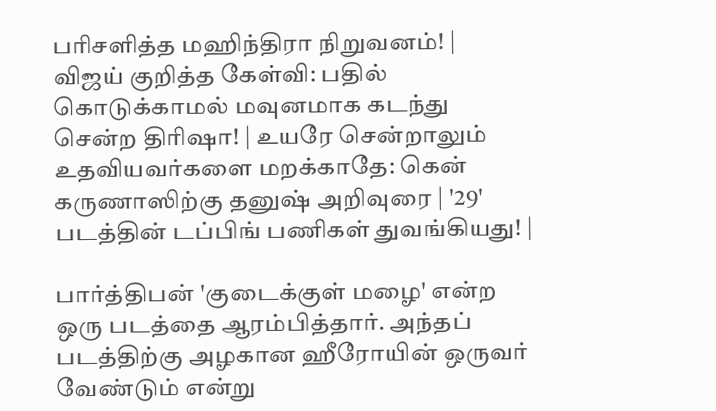பரிசளித்த மஹிந்திரா நிறுவனம்! | விஜய் குறித்த கேள்வி: பதில் கொடுக்காமல் மவுனமாக கடந்து சென்ற திரிஷா! | உயரே சென்றாலும் உதவியவர்களை மறக்காதே: கென் கருணாஸிற்கு தனுஷ் அறிவுரை | '29' படத்தின் டப்பிங் பணிகள் துவங்கியது! |

பார்த்திபன் 'குடைக்குள் மழை' என்ற ஒரு படத்தை ஆரம்பித்தார். அந்தப் படத்திற்கு அழகான ஹீரோயின் ஒருவர் வேண்டும் என்று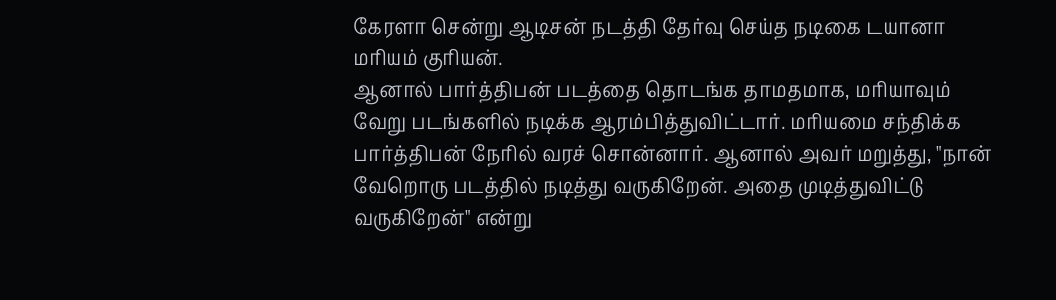கேரளா சென்று ஆடிசன் நடத்தி தேர்வு செய்த நடிகை டயானா மரியம் குரியன்.
ஆனால் பார்த்திபன் படத்தை தொடங்க தாமதமாக, மரியாவும் வேறு படங்களில் நடிக்க ஆரம்பித்துவிட்டார். மரியமை சந்திக்க பார்த்திபன் நேரில் வரச் சொன்னார். ஆனால் அவர் மறுத்து, "நான் வேறொரு படத்தில் நடித்து வருகிறேன். அதை முடித்துவிட்டு வருகிறேன்" என்று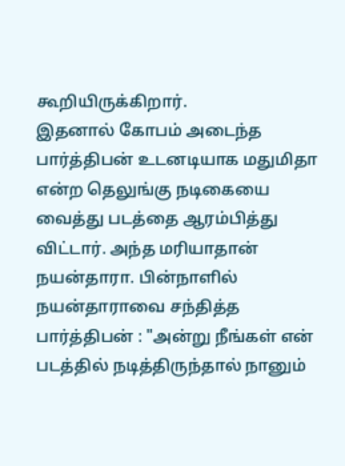கூறியிருக்கிறார்.
இதனால் கோபம் அடைந்த பார்த்திபன் உடனடியாக மதுமிதா என்ற தெலுங்கு நடிகையை வைத்து படத்தை ஆரம்பித்து விட்டார். அந்த மரியாதான் நயன்தாரா. பின்நாளில் நயன்தாராவை சந்தித்த பார்த்திபன் : "அன்று நீங்கள் என் படத்தில் நடித்திருந்தால் நானும்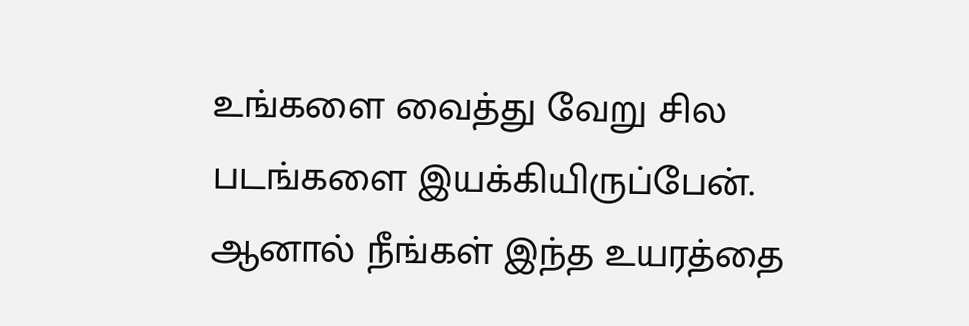உங்களை வைத்து வேறு சில படங்களை இயக்கியிருப்பேன். ஆனால் நீங்கள் இந்த உயரத்தை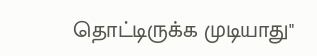தொட்டிருக்க முடியாது"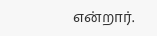என்றார்.